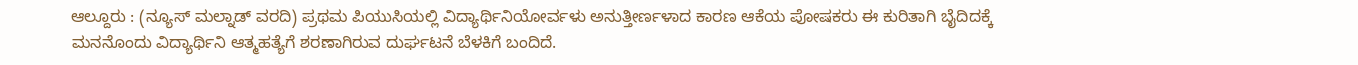ಆಲ್ದೂರು : (ನ್ಯೂಸ್ ಮಲ್ನಾಡ್ ವರದಿ) ಪ್ರಥಮ ಪಿಯುಸಿಯಲ್ಲಿ ವಿದ್ಯಾರ್ಥಿನಿಯೋರ್ವಳು ಅನುತ್ತೀರ್ಣಳಾದ ಕಾರಣ ಆಕೆಯ ಪೋಷಕರು ಈ ಕುರಿತಾಗಿ ಬೈದಿದಕ್ಕೆ ಮನನೊಂದು ವಿದ್ಯಾರ್ಥಿನಿ ಆತ್ಮಹತ್ಯೆಗೆ ಶರಣಾಗಿರುವ ದುರ್ಘಟನೆ ಬೆಳಕಿಗೆ ಬಂದಿದೆ.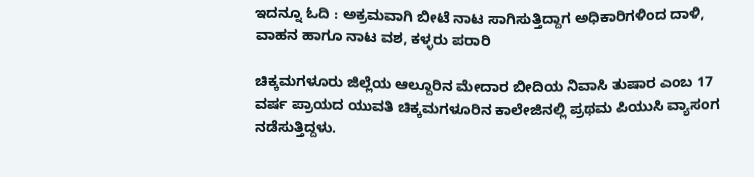ಇದನ್ನೂ ಓದಿ : ಅಕ್ರಮವಾಗಿ ಬೀಟೆ ನಾಟ ಸಾಗಿಸುತ್ತಿದ್ದಾಗ ಅಧಿಕಾರಿಗಳಿಂದ ದಾಳಿ, ವಾಹನ ಹಾಗೂ ನಾಟ ವಶ, ಕಳ್ಳರು ಪರಾರಿ

ಚಿಕ್ಕಮಗಳೂರು ಜಿಲ್ಲೆಯ ಆಲ್ದೂರಿನ ಮೇದಾರ ಬೀದಿಯ ನಿವಾಸಿ ತುಷಾರ ಎಂಬ 17 ವರ್ಷ ಪ್ರಾಯದ ಯುವತಿ ಚಿಕ್ಕಮಗಳೂರಿನ ಕಾಲೇಜಿನಲ್ಲಿ ಪ್ರಥಮ ಪಿಯುಸಿ ವ್ಯಾಸಂಗ ನಡೆಸುತ್ತಿದ್ದಳು.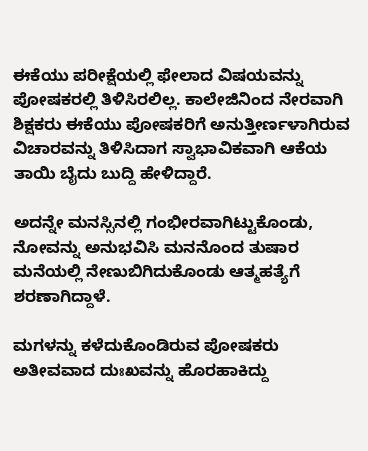ಈಕೆಯು ಪರೀಕ್ಷೆಯಲ್ಲಿ ಫೇಲಾದ ವಿಷಯವನ್ನು ಪೋಷಕರಲ್ಲಿ ತಿಳಿಸಿರಲಿಲ್ಲ. ಕಾಲೇಜಿನಿಂದ ನೇರವಾಗಿ ಶಿಕ್ಷಕರು ಈಕೆಯು ಪೋಷಕರಿಗೆ ಅನುತ್ತೀರ್ಣಳಾಗಿರುವ ವಿಚಾರವನ್ನು ತಿಳಿಸಿದಾಗ ಸ್ವಾಭಾವಿಕವಾಗಿ ಆಕೆಯ ತಾಯಿ ಬೈದು ಬುದ್ದಿ ಹೇಳಿದ್ದಾರೆ.

ಅದನ್ನೇ ಮನಸ್ಸಿನಲ್ಲಿ ಗಂಭೀರವಾಗಿಟ್ಟುಕೊಂಡು, ನೋವನ್ನು ಅನುಭವಿಸಿ ಮನನೊಂದ ತುಷಾರ ಮನೆಯಲ್ಲಿ ನೇಣುಬಿಗಿದುಕೊಂಡು ಆತ್ಮಹತ್ಯೆಗೆ ಶರಣಾಗಿದ್ದಾಳೆ.

ಮಗಳನ್ನು ಕಳೆದುಕೊಂಡಿರುವ ಪೋಷಕರು ಅತೀವವಾದ ದುಃಖವನ್ನು ಹೊರಹಾಕಿದ್ದು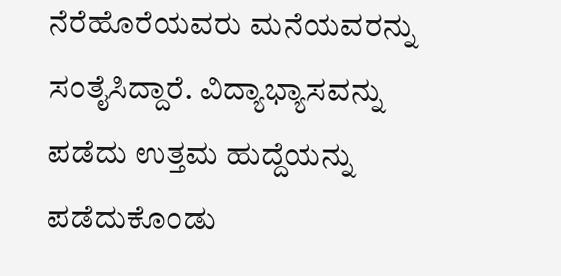ನೆರೆಹೊರೆಯವರು ಮನೆಯವರನ್ನು ಸಂತೈಸಿದ್ದಾರೆ. ವಿದ್ಯಾಭ್ಯಾಸವನ್ನು ಪಡೆದು ಉತ್ತಮ ಹುದ್ದೆಯನ್ನು ಪಡೆದುಕೊಂಡು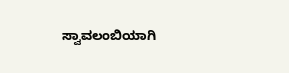ಸ್ವಾವಲಂಬಿಯಾಗಿ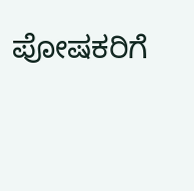ಪೋಷಕರಿಗೆ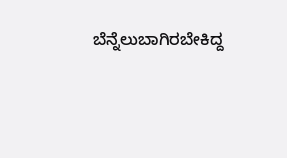ಬೆನ್ನೆಲುಬಾಗಿರಬೇಕಿದ್ದ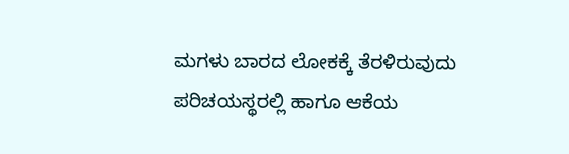ಮಗಳು ಬಾರದ ಲೋಕಕ್ಕೆ ತೆರಳಿರುವುದು ಪರಿಚಯಸ್ಥರಲ್ಲಿ ಹಾಗೂ ಆಕೆಯ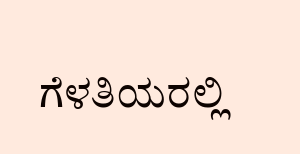ಗೆಳತಿಯರಲ್ಲಿ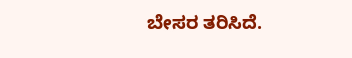ಬೇಸರ ತರಿಸಿದೆ.